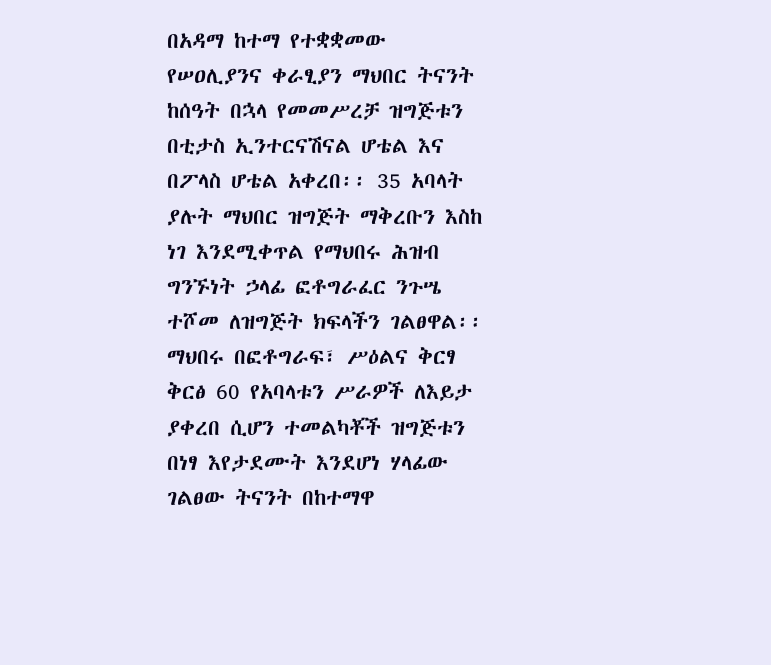በአዳማ ከተማ የተቋቋመው የሠዐሊያንና ቀራፂያን ማህበር ትናንት ከሰዓት በኋላ የመመሥረቻ ዝግጅቱን በቲታስ ኢንተርናሽናል ሆቴል እና በፖላስ ሆቴል አቀረበ፡፡ 35 አባላት ያሉት ማህበር ዝግጅት ማቅረቡን እስከ ነገ እንደሚቀጥል የማህበሩ ሕዝብ ግንኙነት ኃላፊ ፎቶግራፈር ንጉሤ ተሾመ ለዝግጅት ክፍላችን ገልፀዋል፡፡ ማህበሩ በፎቶግራፍ፣ ሥዕልና ቅርፃ ቅርፅ 60 የአባላቱን ሥራዎች ለእይታ ያቀረበ ሲሆን ተመልካቾች ዝግጅቱን በነፃ እየታደሙት እንደሆነ ሃላፊው ገልፀው ትናንት በከተማዋ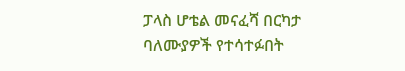ፓላስ ሆቴል መናፈሻ በርካታ ባለሙያዎች የተሳተፉበት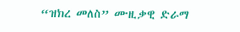“ዝክረ መለስ” ሙዚቃዊ ድራማ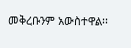መቅረቡንም አውስተዋል፡፡